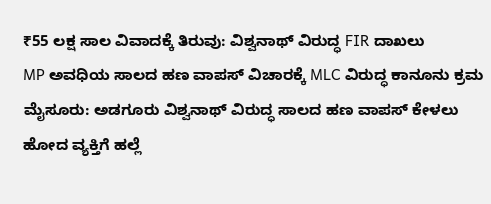₹55 ಲಕ್ಷ ಸಾಲ ವಿವಾದಕ್ಕೆ ತಿರುವು: ವಿಶ್ವನಾಥ್ ವಿರುದ್ಧ FIR ದಾಖಲು
MP ಅವಧಿಯ ಸಾಲದ ಹಣ ವಾಪಸ್ ವಿಚಾರಕ್ಕೆ MLC ವಿರುದ್ಧ ಕಾನೂನು ಕ್ರಮ ಮೈಸೂರು: ಅಡಗೂರು ವಿಶ್ವನಾಥ್ ವಿರುದ್ಧ ಸಾಲದ ಹಣ ವಾಪಸ್ ಕೇಳಲು ಹೋದ ವ್ಯಕ್ತಿಗೆ ಹಲ್ಲೆ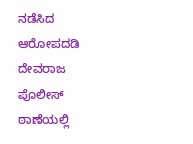ನಡೆಸಿದ ಆರೋಪದಡಿ ದೇವರಾಜ ಪೊಲೀಸ್ ಠಾಣೆಯಲ್ಲಿ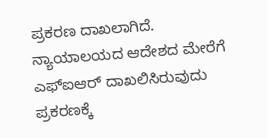ಪ್ರಕರಣ ದಾಖಲಾಗಿದೆ. ನ್ಯಾಯಾಲಯದ ಆದೇಶದ ಮೇರೆಗೆ ಎಫ್ಐಆರ್ ದಾಖಲಿಸಿರುವುದು ಪ್ರಕರಣಕ್ಕೆ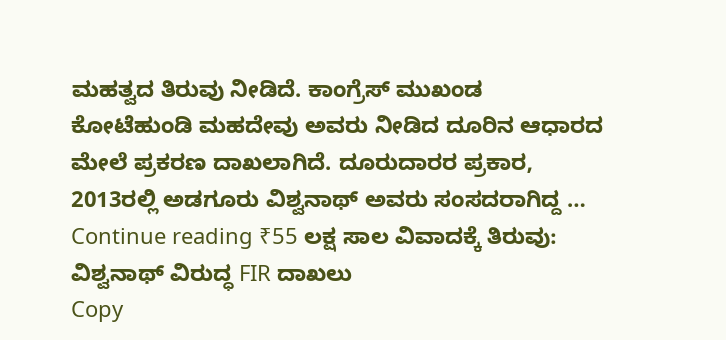ಮಹತ್ವದ ತಿರುವು ನೀಡಿದೆ. ಕಾಂಗ್ರೆಸ್ ಮುಖಂಡ ಕೋಟೆಹುಂಡಿ ಮಹದೇವು ಅವರು ನೀಡಿದ ದೂರಿನ ಆಧಾರದ ಮೇಲೆ ಪ್ರಕರಣ ದಾಖಲಾಗಿದೆ. ದೂರುದಾರರ ಪ್ರಕಾರ, 2013ರಲ್ಲಿ ಅಡಗೂರು ವಿಶ್ವನಾಥ್ ಅವರು ಸಂಸದರಾಗಿದ್ದ … Continue reading ₹55 ಲಕ್ಷ ಸಾಲ ವಿವಾದಕ್ಕೆ ತಿರುವು: ವಿಶ್ವನಾಥ್ ವಿರುದ್ಧ FIR ದಾಖಲು
Copy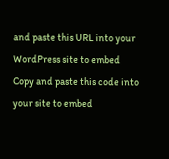and paste this URL into your WordPress site to embed
Copy and paste this code into your site to embed